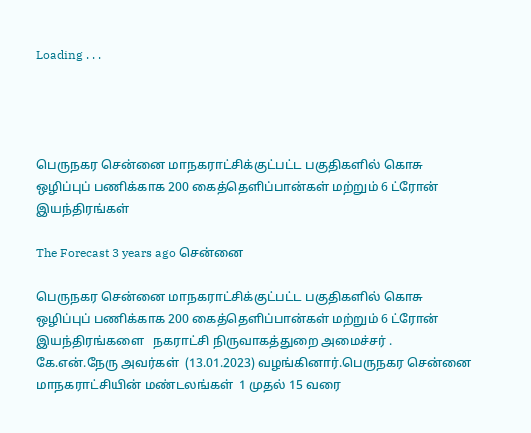Loading . . .




பெருநகர சென்னை மாநகராட்சிக்குட்பட்ட பகுதிகளில் கொசு ஒழிப்புப் பணிக்காக 200 கைத்தெளிப்பான்கள் மற்றும் 6 ட்ரோன் இயந்திரங்கள்

The Forecast 3 years ago சென்னை

பெருநகர சென்னை மாநகராட்சிக்குட்பட்ட பகுதிகளில் கொசு ஒழிப்புப் பணிக்காக 200 கைத்தெளிப்பான்கள் மற்றும் 6 ட்ரோன் இயந்திரங்களை   நகராட்சி நிருவாகத்துறை அமைச்சர் . கே.என்.நேரு அவர்கள்  (13.01.2023) வழங்கினார்.பெருநகர சென்னை மாநகராட்சியின் மண்டலங்கள்  1 முதல் 15 வரை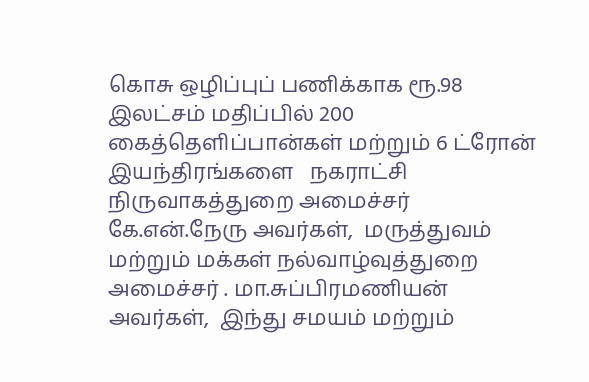கொசு ஒழிப்புப் பணிக்காக ரூ.98 இலட்சம் மதிப்பில் 200 கைத்தெளிப்பான்கள் மற்றும் 6 ட்ரோன் இயந்திரங்களை   நகராட்சி நிருவாகத்துறை அமைச்சர்  கே.என்.நேரு அவர்கள்,  மருத்துவம் மற்றும் மக்கள் நல்வாழ்வுத்துறை அமைச்சர் . மா.சுப்பிரமணியன் அவர்கள்,  இந்து சமயம் மற்றும்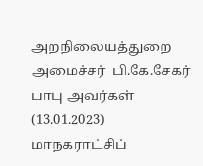அறநிலையத்துறை அமைச்சர்  பி.கே.சேகர் பாபு அவர்கள்  (13.01.2023)  மாநகராட்சிப்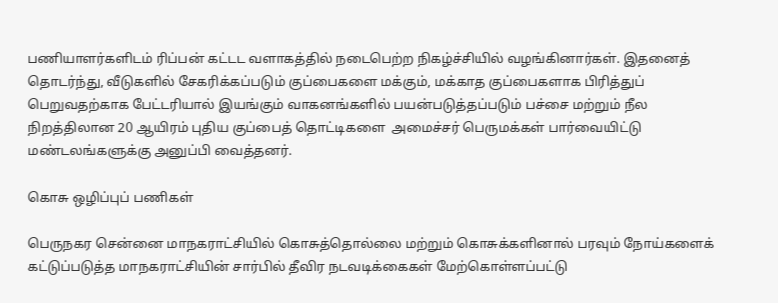பணியாளர்களிடம் ரிப்பன் கட்டட வளாகத்தில் நடைபெற்ற நிகழ்ச்சியில் வழங்கினார்கள். இதனைத் தொடர்ந்து, வீடுகளில் சேகரிக்கப்படும் குப்பைகளை மக்கும், மக்காத குப்பைகளாக பிரித்துப் பெறுவதற்காக பேட்டரியால் இயங்கும் வாகனங்களில் பயன்படுத்தப்படும் பச்சை மற்றும் நீல நிறத்திலான 20 ஆயிரம் புதிய குப்பைத் தொட்டிகளை  அமைச்சர் பெருமக்கள் பார்வையிட்டு மண்டலங்களுக்கு அனுப்பி வைத்தனர்.

கொசு ஒழிப்புப் பணிகள்

பெருநகர சென்னை மாநகராட்சியில் கொசுத்தொல்லை மற்றும் கொசுக்களினால் பரவும் நோய்களைக் கட்டுப்படுத்த மாநகராட்சியின் சார்பில் தீவிர நடவடிக்கைகள் மேற்கொள்ளப்பட்டு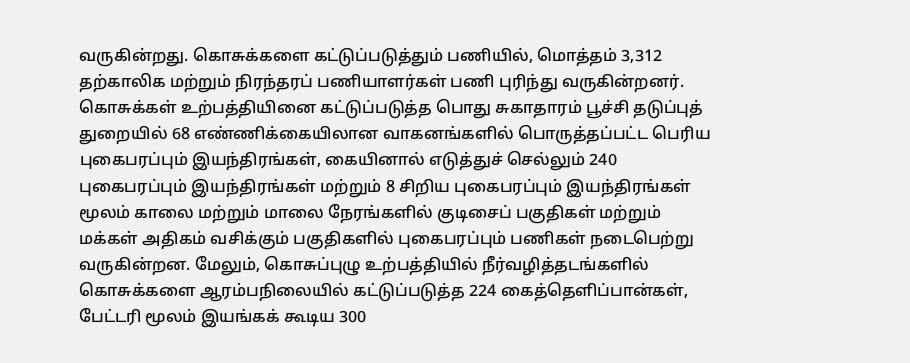வருகின்றது. கொசுக்களை கட்டுப்படுத்தும் பணியில், மொத்தம் 3,312 தற்காலிக மற்றும் நிரந்தரப் பணியாளர்கள் பணி புரிந்து வருகின்றனர்.  கொசுக்கள் உற்பத்தியினை கட்டுப்படுத்த பொது சுகாதாரம் பூச்சி தடுப்புத் துறையில் 68 எண்ணிக்கையிலான வாகனங்களில் பொருத்தப்பட்ட பெரிய புகைபரப்பும் இயந்திரங்கள், கையினால் எடுத்துச் செல்லும் 240 புகைபரப்பும் இயந்திரங்கள் மற்றும் 8 சிறிய புகைபரப்பும் இயந்திரங்கள் மூலம் காலை மற்றும் மாலை நேரங்களில் குடிசைப் பகுதிகள் மற்றும் மக்கள் அதிகம் வசிக்கும் பகுதிகளில் புகைபரப்பும் பணிகள் நடைபெற்று வருகின்றன. மேலும், கொசுப்புழு உற்பத்தியில் நீர்வழித்தடங்களில் கொசுக்களை ஆரம்பநிலையில் கட்டுப்படுத்த 224 கைத்தெளிப்பான்கள், பேட்டரி மூலம் இயங்கக் கூடிய 300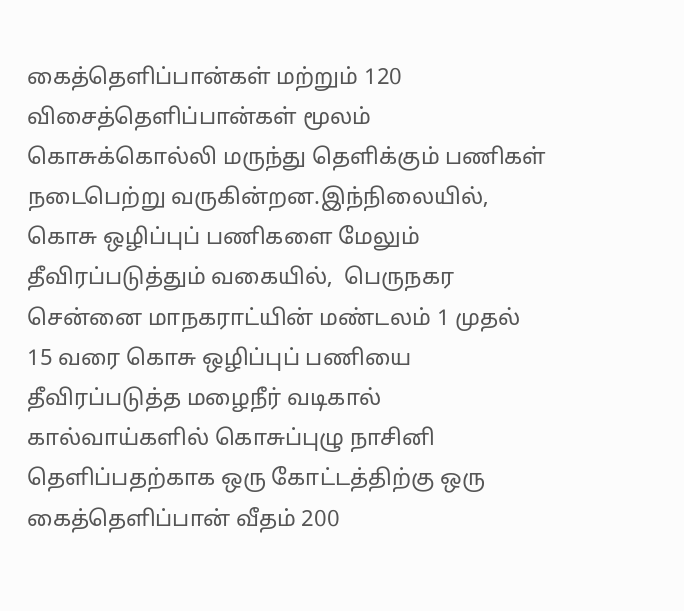கைத்தெளிப்பான்கள் மற்றும் 120 விசைத்தெளிப்பான்கள் மூலம் கொசுக்கொல்லி மருந்து தெளிக்கும் பணிகள் நடைபெற்று வருகின்றன.இந்நிலையில், கொசு ஒழிப்புப் பணிகளை மேலும் தீவிரப்படுத்தும் வகையில்,  பெருநகர சென்னை மாநகராட்யின் மண்டலம் 1 முதல் 15 வரை கொசு ஒழிப்புப் பணியை தீவிரப்படுத்த மழைநீர் வடிகால் கால்வாய்களில் கொசுப்புழு நாசினி தெளிப்பதற்காக ஒரு கோட்டத்திற்கு ஒரு கைத்தெளிப்பான் வீதம் 200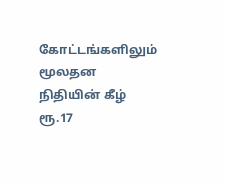கோட்டங்களிலும் மூலதன நிதியின் கீழ் ரூ.17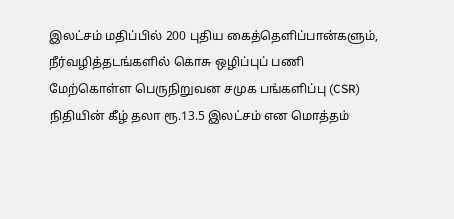இலட்சம் மதிப்பில் 200 புதிய கைத்தெளிப்பான்களும், நீர்வழித்தடங்களில் கொசு ஒழிப்புப் பணி மேற்கொள்ள பெருநிறுவன சமுக பங்களிப்பு (CSR) நிதியின் கீழ் தலா ரூ.13.5 இலட்சம் என மொத்தம்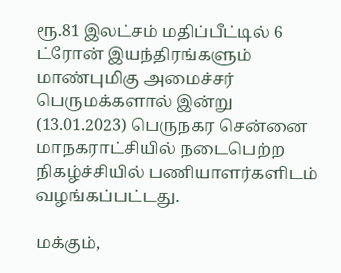ரூ.81 இலட்சம் மதிப்பீட்டில் 6 ட்ரோன் இயந்திரங்களும் மாண்புமிகு அமைச்சர் பெருமக்களால் இன்று (13.01.2023) பெருநகர சென்னை மாநகராட்சியில் நடைபெற்ற நிகழ்ச்சியில் பணியாளர்களிடம் வழங்கப்பட்டது.

மக்கும்,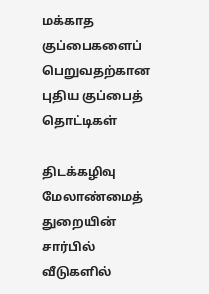மக்காத குப்பைகளைப் பெறுவதற்கான புதிய குப்பைத் தொட்டிகள்

திடக்கழிவு மேலாண்மைத் துறையின் சார்பில் வீடுகளில்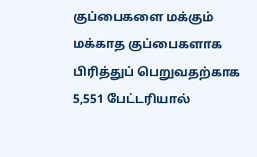குப்பைகளை மக்கும் மக்காத குப்பைகளாக பிரித்துப் பெறுவதற்காக 5,551 பேட்டரியால்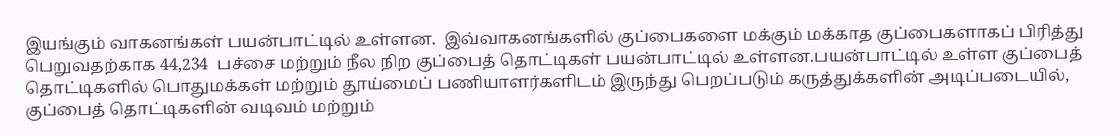இயங்கும் வாகனங்கள் பயன்பாட்டில் உள்ளன.  இவ்வாகனங்களில் குப்பைகளை மக்கும் மக்காத குப்பைகளாகப் பிரித்து பெறுவதற்காக 44,234  பச்சை மற்றும் நீல நிற குப்பைத் தொட்டிகள் பயன்பாட்டில் உள்ளன.பயன்பாட்டில் உள்ள குப்பைத் தொட்டிகளில் பொதுமக்கள் மற்றும் தூய்மைப் பணியாளர்களிடம் இருந்து பெறப்படும் கருத்துக்களின் அடிப்படையில், குப்பைத் தொட்டிகளின் வடிவம் மற்றும்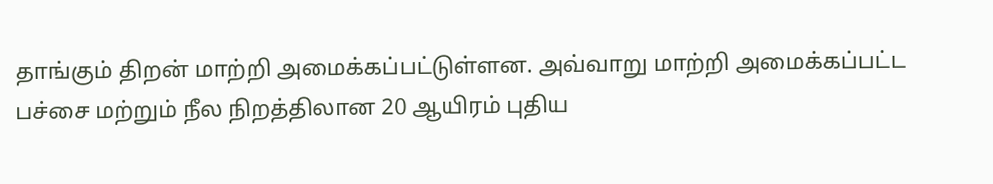தாங்கும் திறன் மாற்றி அமைக்கப்பட்டுள்ளன. அவ்வாறு மாற்றி அமைக்கப்பட்ட பச்சை மற்றும் நீல நிறத்திலான 20 ஆயிரம் புதிய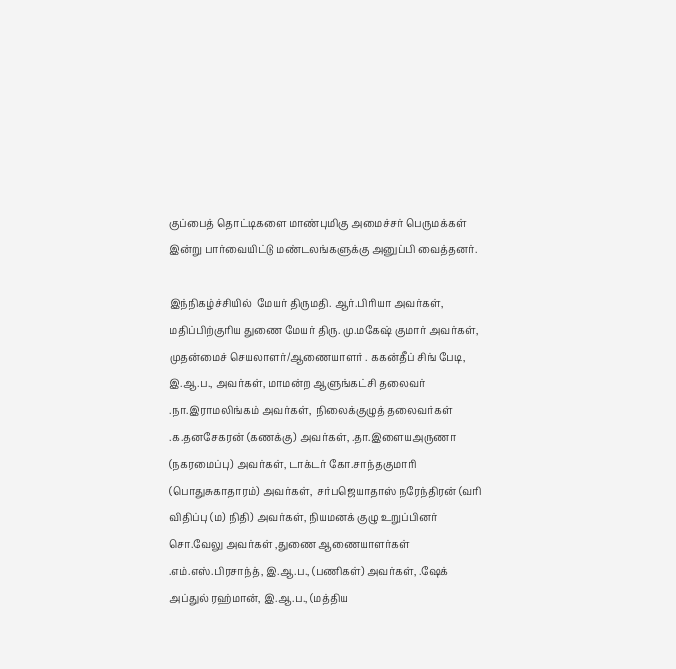குப்பைத் தொட்டிகளை மாண்புமிகு அமைச்சர் பெருமக்கள் இன்று பார்வையிட்டு மண்டலங்களுக்கு அனுப்பி வைத்தனர்.

இந்நிகழ்ச்சியில்  மேயர் திருமதி. ஆர்.பிரியா அவர்கள், மதிப்பிற்குரிய துணை மேயர் திரு. மு.மகேஷ் குமார் அவர்கள், முதன்மைச் செயலாளர்/ஆணையாளர் . ககன்தீப் சிங் பேடி, இ.ஆ.ப., அவர்கள், மாமன்ற ஆளுங்கட்சி தலைவர் .நா.இராமலிங்கம் அவர்கள்,  நிலைக்குழுத் தலைவர்கள் .க.தனசேகரன் (கணக்கு) அவர்கள், .தா.இளையஅருணா (நகரமைப்பு) அவர்கள், டாக்டர் கோ.சாந்தகுமாரி (பொதுசுகாதாரம்) அவர்கள்,  சர்பஜெயாதாஸ் நரேந்திரன் (வரி விதிப்பு (ம) நிதி) அவர்கள், நியமனக் குழு உறுப்பினர் சொ.வேலு அவர்கள் ,துணை ஆணையாளர்கள் .எம்.எஸ்.பிரசாந்த், இ.ஆ.ப., (பணிகள்) அவர்கள், .ஷேக் அப்துல் ரஹ்மான், இ.ஆ.ப., (மத்திய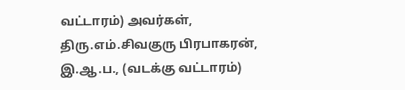வட்டாரம்) அவர்கள், திரு.எம்.சிவகுரு பிரபாகரன், இ.ஆ.ப., (வடக்கு வட்டாரம்)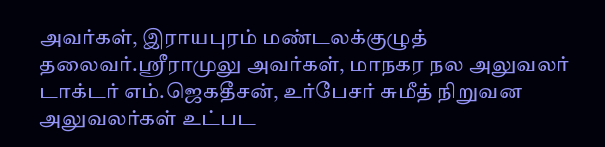அவர்கள், இராயபுரம் மண்டலக்குழுத் தலைவர்.ஶ்ரீராமுலு அவர்கள், மாநகர நல அலுவலர் டாக்டர் எம்.ஜெகதீசன், உர்பேசர் சுமீத் நிறுவன அலுவலர்கள் உட்பட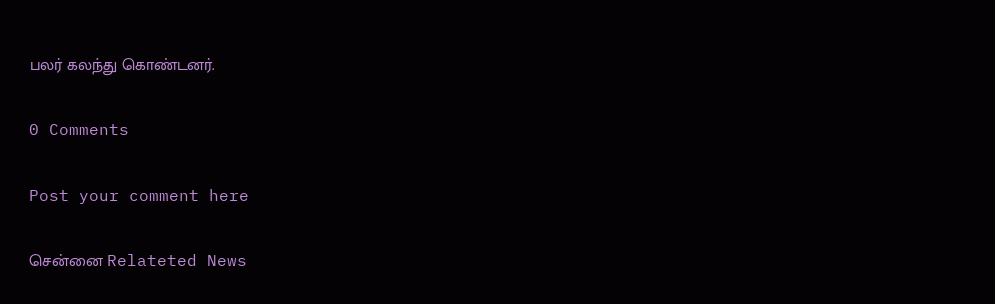பலர் கலந்து கொண்டனர்.

0 Comments

Post your comment here

சென்னை Relateted News